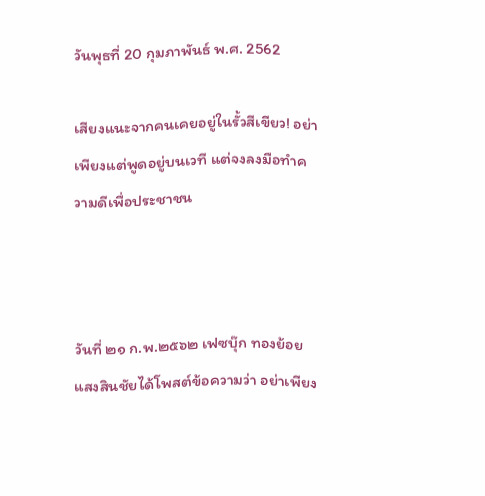วันพุธที่ 20 กุมภาพันธ์ พ.ศ. 2562

เสียงแนะจากคนเคยอยู่ในรั้วสีเขียว! อย่าเพียงแต่พูดอยู่บนเวที แต่จงลงมือทำความดีเพื่อประชาชน



วันที่ ๒๑ ก.พ.๒๕๖๒ เฟซบุ๊ก ทองย้อย แสงสินชัยได้โพสต์ข้อความว่า อย่าเพียง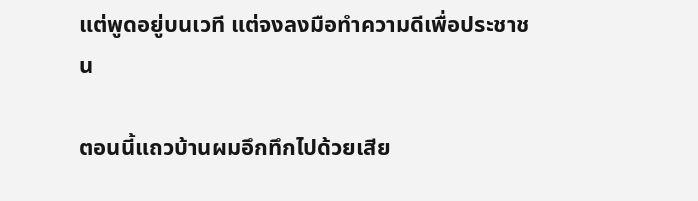แต่พูดอยู่บนเวที แต่จงลงมือทำความดีเพื่อประชาชน

ตอนนี้แถวบ้านผมอึกทึกไปด้วยเสีย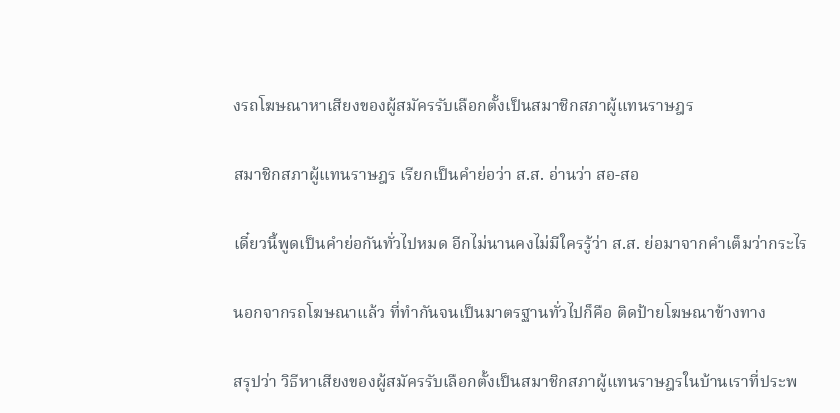งรถโฆษณาหาเสียงของผู้สมัครรับเลือกตั้งเป็นสมาชิกสภาผู้แทนราษฎร

สมาชิกสภาผู้แทนราษฎร เรียกเป็นคำย่อว่า ส.ส. อ่านว่า สอ-สอ

เดี๋ยวนี้พูดเป็นคำย่อกันทั่วไปหมด อีกไม่นานคงไม่มีใครรู้ว่า ส.ส. ย่อมาจากคำเต็มว่ากระไร

นอกจากรถโฆษณาแล้ว ที่ทำกันจนเป็นมาตรฐานทั่วไปก็คือ ติดป้ายโฆษณาข้างทาง

สรุปว่า วิธีหาเสียงของผู้สมัครรับเลือกตั้งเป็นสมาชิกสภาผู้แทนราษฎรในบ้านเราที่ประพ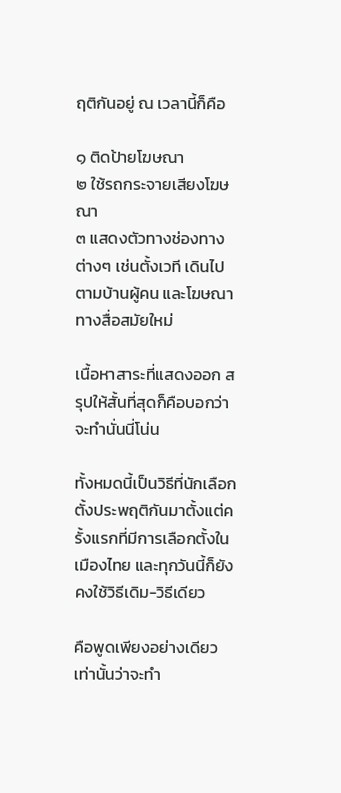ฤติกันอยู่ ณ เวลานี้ก็คือ

๑ ติดป้ายโฆษณา
๒ ใช้รถกระจายเสียงโฆษณา
๓ แสดงตัวทางช่องทางต่างๆ เช่นตั้งเวที เดินไปตามบ้านผู้คน และโฆษณาทางสื่อสมัยใหม่

เนื้อหาสาระที่แสดงออก สรุปให้สั้นที่สุดก็คือบอกว่าจะทำนั่นนี่โน่น

ทั้งหมดนี้เป็นวิธีที่นักเลือกตั้งประพฤติกันมาตั้งแต่ครั้งแรกที่มีการเลือกตั้งในเมืองไทย และทุกวันนี้ก็ยังคงใช้วิธีเดิม-วิธีเดียว

คือพูดเพียงอย่างเดียวเท่านั้นว่าจะทำ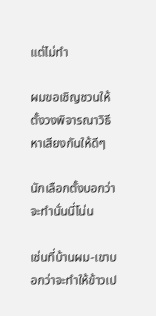แต่ไม่ทำ

ผมขอเชิญชวนให้ตั้งวงพิจารณาวิธีหาเสียงกันให้ดีๆ

นักเลือกตั้งบอกว่าจะทำนั่นนี่โน่น

เช่นที่บ้านผม-เขาบอกว่าจะทำให้ข้าวเป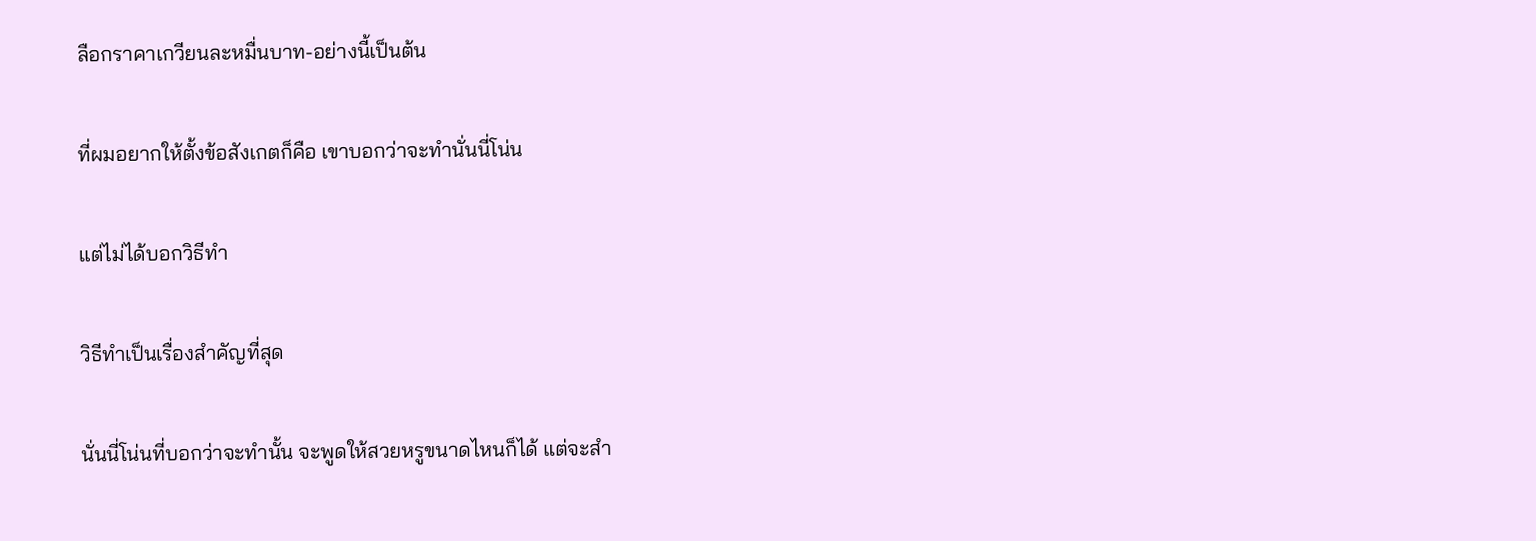ลือกราคาเกวียนละหมื่นบาท-อย่างนี้เป็นต้น

ที่ผมอยากให้ตั้งข้อสังเกตก็คือ เขาบอกว่าจะทำนั่นนี่โน่น

แต่ไม่ได้บอกวิธีทำ

วิธีทำเป็นเรื่องสำคัญที่สุด

นั่นนี่โน่นที่บอกว่าจะทำนั้น จะพูดให้สวยหรูขนาดไหนก็ได้ แต่จะสำ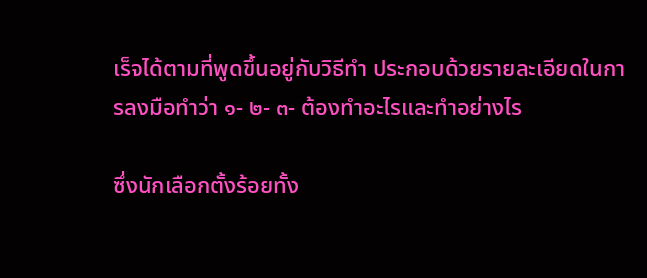เร็จได้ตามที่พูดขึ้นอยู่กับวิธีทำ ประกอบด้วยรายละเอียดในการลงมือทำว่า ๑- ๒- ๓- ต้องทำอะไรและทำอย่างไร

ซึ่งนักเลือกตั้งร้อยทั้ง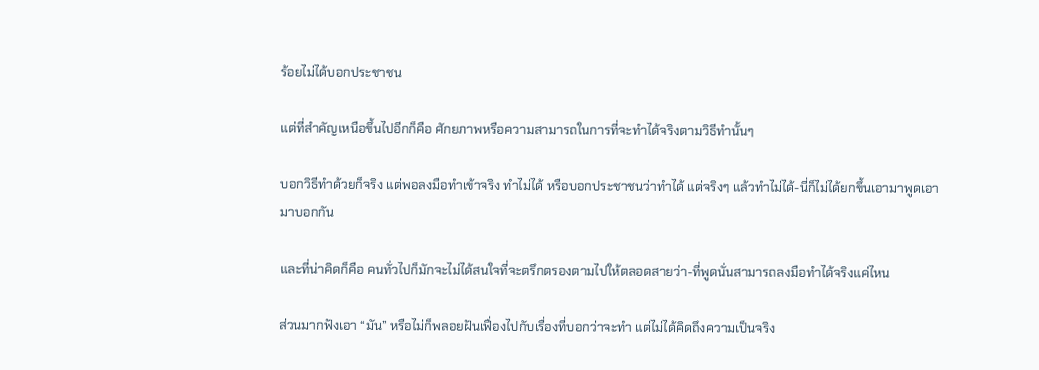ร้อยไม่ได้บอกประชาชน

แต่ที่สำคัญเหนือขึ้นไปอีกก็คือ ศักยภาพหรือความสามารถในการที่จะทำได้จริงตามวิธีทำนั้นๆ

บอกวิธีทำด้วยก็จริง แต่พอลงมือทำเข้าจริง ทำไม่ได้ หรือบอกประชาชนว่าทำได้ แต่จริงๆ แล้วทำไม่ได้-นี่ก็ไม่ได้ยกขึ้นเอามาพูดเอามาบอกกัน

และที่น่าคิดก็คือ คนทั่วไปก็มักจะไม่ได้สนใจที่จะตรึกตรองตามไปให้ตลอดสายว่า-ที่พูดนั่นสามารถลงมือทำได้จริงแค่ไหน

ส่วนมากฟังเอา “มัน” หรือไม่ก็พลอยฝันเฟื่องไปกับเรื่องที่บอกว่าจะทำ แต่ไม่ได้คิดถึงความเป็นจริง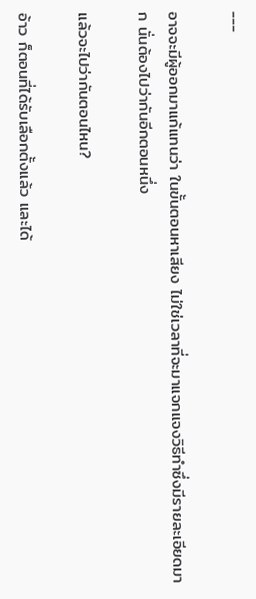---

อาจจะมีผู้ออกมาแก้แทนว่า ในขั้นตอนหาเสียง ไม่ใช่เวลาที่จะมาแจกแจงวิธีทำซึ่งมีรายละเอียดมาก นั่นต้องไปว่ากันอีกตอนหนึ่ง

แล้วจะไปว่ากันตอนไหน?

อ้าว ก็ตอนที่ได้รับเลือกตั้งแล้ว และได้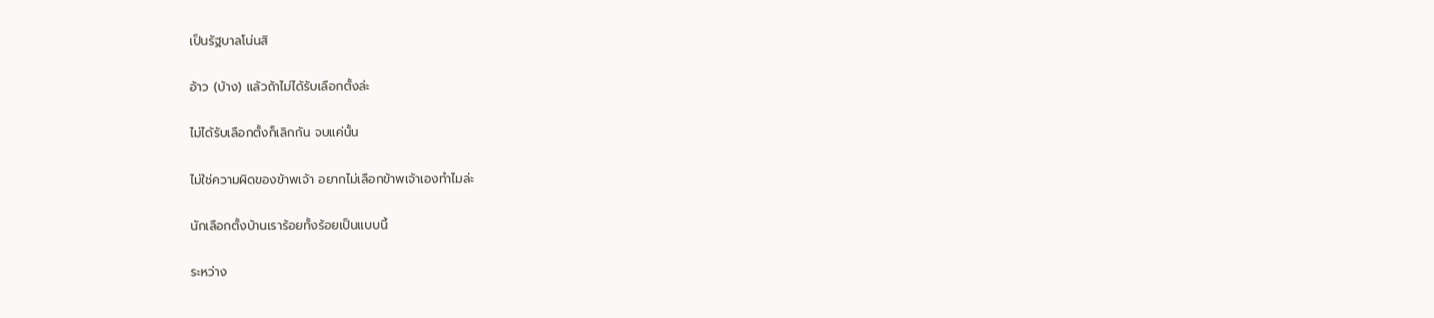เป็นรัฐบาลโน่นสิ

อ้าว (บ้าง) แล้วถ้าไม่ได้รับเลือกตั้งล่ะ

ไม่ได้รับเลือกตั้งก็เลิกกัน จบแค่นั้น

ไม่ใช่ความผิดของข้าพเจ้า อยากไม่เลือกข้าพเจ้าเองทำไมล่ะ

นักเลือกตั้งบ้านเราร้อยทั้งร้อยเป็นแบบนี้

ระหว่าง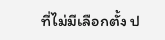ที่ไม่มีเลือกตั้ง ป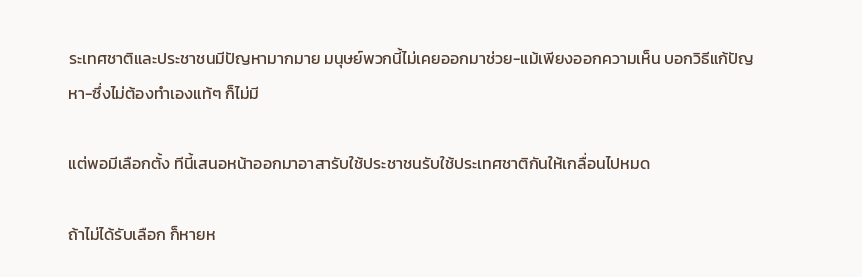ระเทศชาติและประชาชนมีปัญหามากมาย มนุษย์พวกนี้ไม่เคยออกมาช่วย-แม้เพียงออกความเห็น บอกวิธีแก้ปัญหา-ซึ่งไม่ต้องทำเองแท้ๆ ก็ไม่มี

แต่พอมีเลือกตั้ง ทีนี้เสนอหน้าออกมาอาสารับใช้ประชาชนรับใช้ประเทศชาติกันให้เกลื่อนไปหมด

ถ้าไม่ได้รับเลือก ก็หายห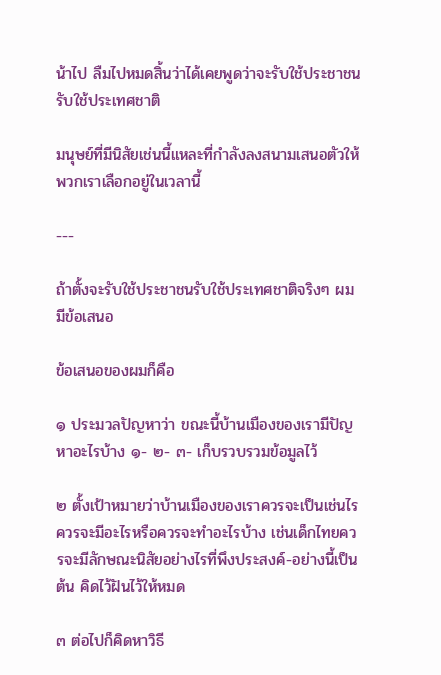น้าไป ลืมไปหมดสิ้นว่าได้เคยพูดว่าจะรับใช้ประชาชนรับใช้ประเทศชาติ

มนุษย์ที่มีนิสัยเช่นนี้แหละที่กำลังลงสนามเสนอตัวให้พวกเราเลือกอยู่ในเวลานี้

---

ถ้าตั้งจะรับใช้ประชาชนรับใช้ประเทศชาติจริงๆ ผมมีข้อเสนอ

ข้อเสนอของผมก็คือ

๑ ประมวลปัญหาว่า ขณะนี้บ้านเมืองของเรามีปัญหาอะไรบ้าง ๑- ๒- ๓- เก็บรวบรวมข้อมูลไว้

๒ ตั้งเป้าหมายว่าบ้านเมืองของเราควรจะเป็นเช่นไร ควรจะมีอะไรหรือควรจะทำอะไรบ้าง เช่นเด็กไทยควรจะมีลักษณะนิสัยอย่างไรที่พึงประสงค์-อย่างนี้เป็นต้น คิดไว้ฝันไว้ให้หมด

๓ ต่อไปก็คิดหาวิธี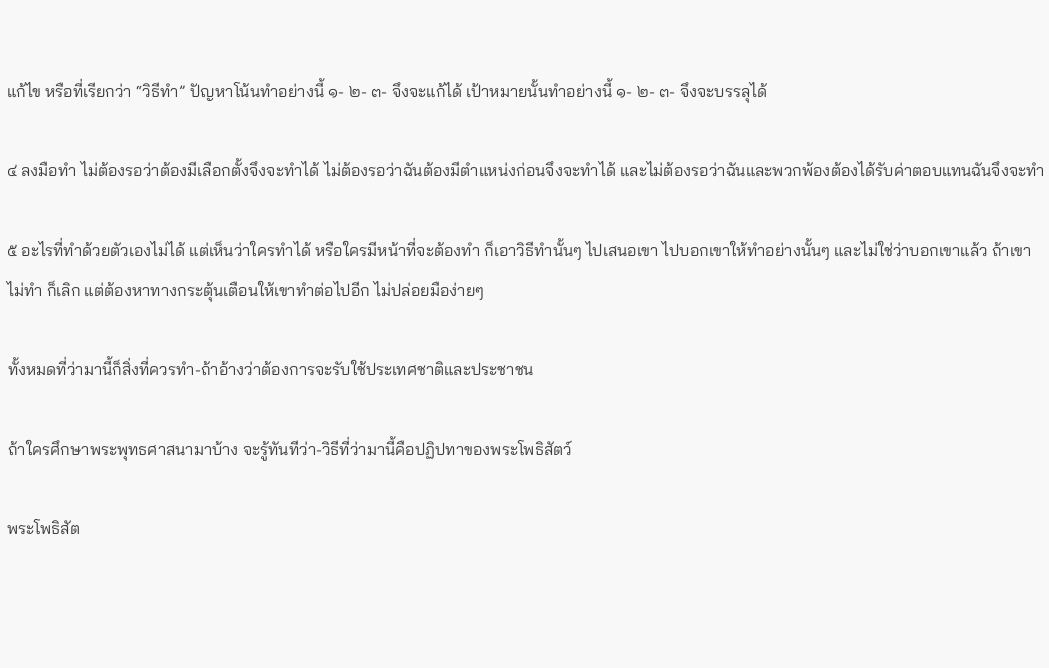แก้ไข หรือที่เรียกว่า “วิธีทำ” ปัญหาโน้นทำอย่างนี้ ๑- ๒- ๓- จึงจะแก้ได้ เป้าหมายนั้นทำอย่างนี้ ๑- ๒- ๓- จึงจะบรรลุได้

๔ ลงมือทำ ไม่ต้องรอว่าต้องมีเลือกตั้งจึงจะทำได้ ไม่ต้องรอว่าฉันต้องมีตำแหน่งก่อนจึงจะทำได้ และไม่ต้องรอว่าฉันและพวกพ้องต้องได้รับค่าตอบแทนฉันจึงจะทำ

๕ อะไรที่ทำด้วยตัวเองไม่ได้ แต่เห็นว่าใครทำได้ หรือใครมีหน้าที่จะต้องทำ ก็เอาวิธีทำนั้นๆ ไปเสนอเขา ไปบอกเขาให้ทำอย่างนั้นๆ และไม่ใช่ว่าบอกเขาแล้ว ถ้าเขาไม่ทำ ก็เลิก แต่ต้องหาทางกระตุ้นเตือนให้เขาทำต่อไปอีก ไม่ปล่อยมือง่ายๆ

ทั้งหมดที่ว่ามานี้ก็สิ่งที่ควรทำ-ถ้าอ้างว่าต้องการจะรับใช้ประเทศชาติและประชาชน

ถ้าใครศึกษาพระพุทธศาสนามาบ้าง จะรู้ทันทีว่า-วิธีที่ว่ามานี้คือปฏิปทาของพระโพธิสัตว์

พระโพธิสัต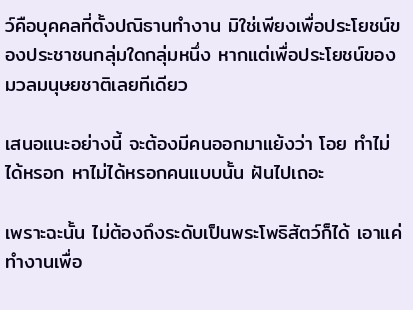ว์คือบุคคลที่ตั้งปณิธานทำงาน มิใช่เพียงเพื่อประโยชน์ของประชาชนกลุ่มใดกลุ่มหนึ่ง หากแต่เพื่อประโยชน์ของมวลมนุษยชาติเลยทีเดียว

เสนอแนะอย่างนี้ จะต้องมีคนออกมาแย้งว่า โอย ทำไม่ได้หรอก หาไม่ได้หรอกคนแบบนั้น ฝันไปเถอะ

เพราะฉะนั้น ไม่ต้องถึงระดับเป็นพระโพธิสัตว์ก็ได้ เอาแค่ทำงานเพื่อ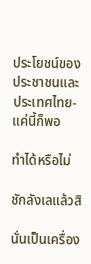ประโยชน์ของประชาชนและประเทศไทย-แค่นี้ก็พอ

ทำได้หรือไม่

ชักลังเลแล้วสิ

นั่นเป็นเครื่อง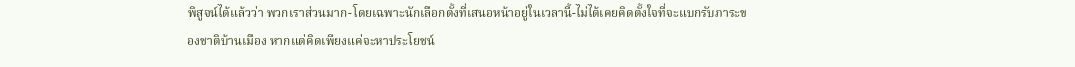พิสูจน์ได้แล้วว่า พวกเราส่วนมาก-โดยเฉพาะนักเลือกตั้งที่เสนอหน้าอยู่ในเวลานี้-ไม่ได้เคยคิดตั้งใจที่จะแบกรับภาระของชาติบ้านเมือง หากแต่คิดเพียงแค่จะหาประโยชน์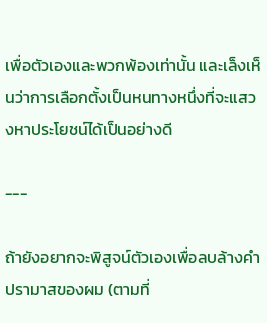เพื่อตัวเองและพวกพ้องเท่านั้น และเล็งเห็นว่าการเลือกตั้งเป็นหนทางหนึ่งที่จะแสวงหาประโยชน์ได้เป็นอย่างดี

---

ถ้ายังอยากจะพิสูจน์ตัวเองเพื่อลบล้างคำปรามาสของผม (ตามที่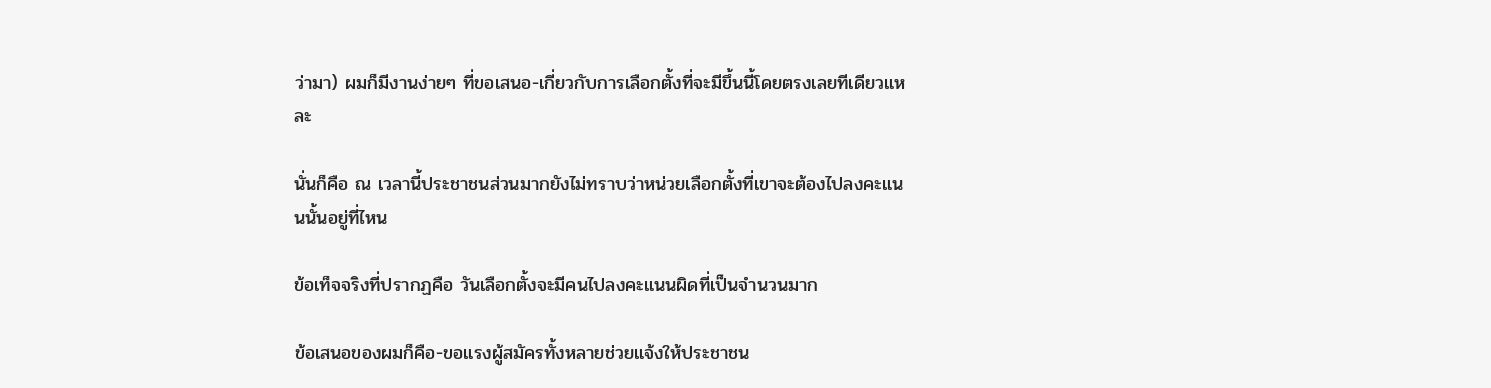ว่ามา) ผมก็มีงานง่ายๆ ที่ขอเสนอ-เกี่ยวกับการเลือกตั้งที่จะมีขึ้นนี้โดยตรงเลยทีเดียวแหละ

นั่นก็คือ ณ เวลานี้ประชาชนส่วนมากยังไม่ทราบว่าหน่วยเลือกตั้งที่เขาจะต้องไปลงคะแนนนั้นอยู่ที่ไหน

ข้อเท็จจริงที่ปรากฏคือ วันเลือกตั้งจะมีคนไปลงคะแนนผิดที่เป็นจำนวนมาก

ข้อเสนอของผมก็คือ-ขอแรงผู้สมัครทั้งหลายช่วยแจ้งให้ประชาชน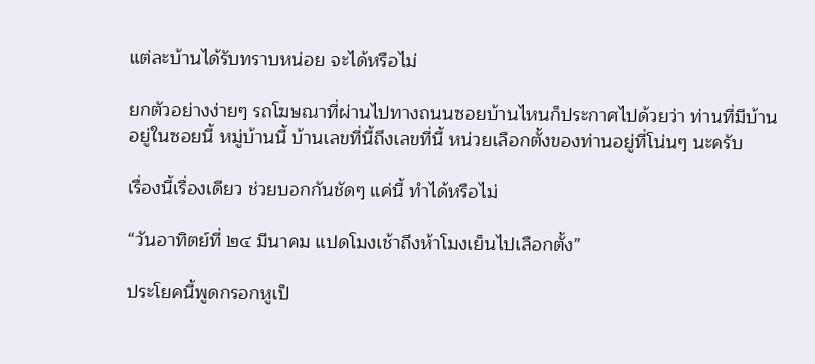แต่ละบ้านได้รับทราบหน่อย จะได้หรือไม่

ยกตัวอย่างง่ายๆ รถโฆษณาที่ผ่านไปทางถนนซอยบ้านไหนก็ประกาศไปด้วยว่า ท่านที่มีบ้านอยู่ในซอยนี้ หมู่บ้านนี้ บ้านเลขที่นี้ถึงเลขที่นี้ หน่วยเลือกตั้งของท่านอยู่ที่โน่นๆ นะครับ

เรื่องนี้เรื่องเดียว ช่วยบอกกันชัดๆ แค่นี้ ทำได้หรือไม่

“วันอาทิตย์ที่ ๒๔ มีนาคม แปดโมงเช้าถึงห้าโมงเย็นไปเลือกตั้ง”

ประโยคนี้พูดกรอกหูเป็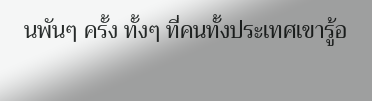นพันๆ ครั้ง ทั้งๆ ที่คนทั้งประเทศเขารู้อ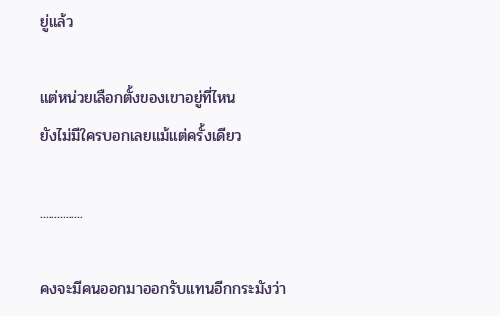ยู่แล้ว

แต่หน่วยเลือกตั้งของเขาอยู่ที่ไหน
ยังไม่มีใครบอกเลยแม้แต่ครั้งเดียว

...............

คงจะมีคนออกมาออกรับแทนอีกกระมังว่า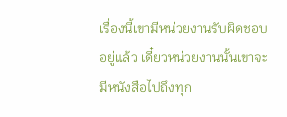เรื่องนี้เขามีหน่วยงานรับผิดชอบอยู่แล้ว เดี๋ยวหน่วยงานนั้นเขาจะมีหนังสือไปถึงทุก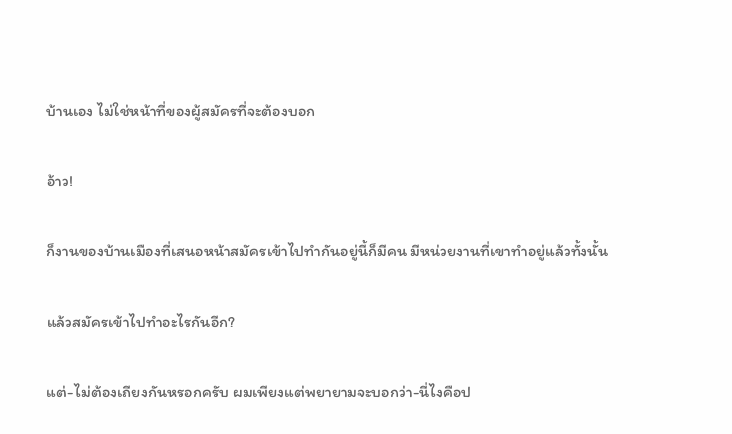บ้านเอง ไม่ใช่หน้าที่ของผู้สมัครที่จะต้องบอก

อ้าว!

ก็งานของบ้านเมืองที่เสนอหน้าสมัครเข้าไปทำกันอยู่นี้ก็มีคน มีหน่วยงานที่เขาทำอยู่แล้วทั้งนั้น

แล้วสมัครเข้าไปทำอะไรกันอีก?

แต่-ไม่ต้องเถียงกันหรอกครับ ผมเพียงแต่พยายามจะบอกว่า-นี่ไงคือป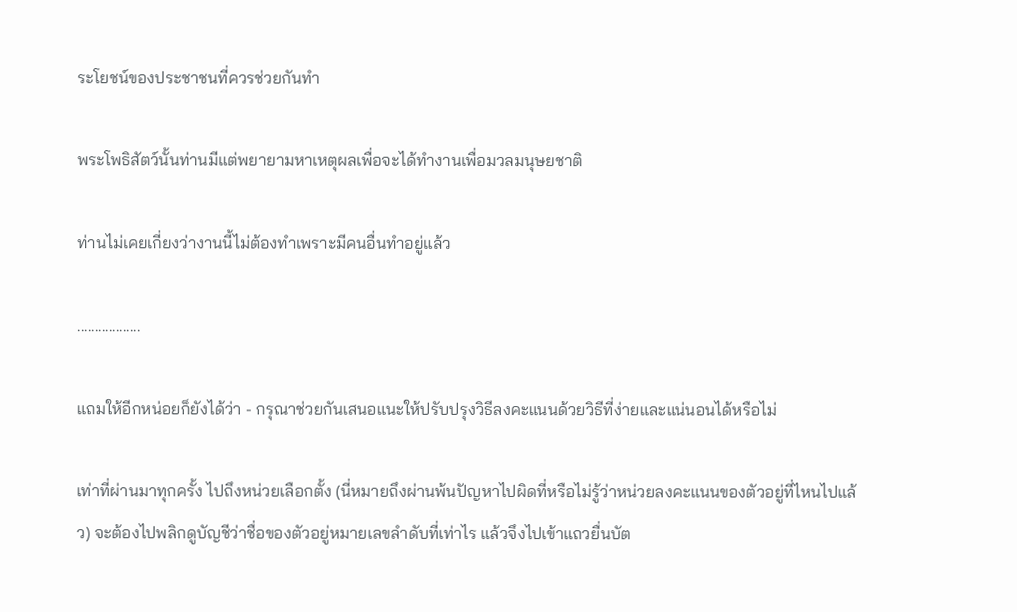ระโยชน์ของประชาชนที่ควรช่วยกันทำ

พระโพธิสัตว์นั้นท่านมีแต่พยายามหาเหตุผลเพื่อจะได้ทำงานเพื่อมวลมนุษยชาติ

ท่านไม่เคยเกี่ยงว่างานนี้ไม่ต้องทำเพราะมีคนอื่นทำอยู่แล้ว

..................

แถมให้อีกหน่อยก็ยังได้ว่า - กรุณาช่วยกันเสนอแนะให้ปรับปรุงวิธีลงคะแนนด้วยวิธีที่ง่ายและแน่นอนได้หรือไม่

เท่าที่ผ่านมาทุกครั้ง ไปถึงหน่วยเลือกตั้ง (นี่หมายถึงผ่านพ้นปัญหาไปผิดที่หรือไม่รู้ว่าหน่วยลงคะแนนของตัวอยู่ที่ไหนไปแล้ว) จะต้องไปพลิกดูบัญชีว่าชื่อของตัวอยู่หมายเลขลำดับที่เท่าไร แล้วจึงไปเข้าแถวยื่นบัต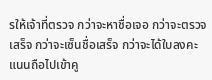รให้เจ้าที่ตรวจ กว่าจะหาชื่อเจอ กว่าจะตรวจเสร็จ กว่าจะเซ็นชื่อเสร็จ กว่าจะได้ใบลงคะแนนถือไปเข้าคู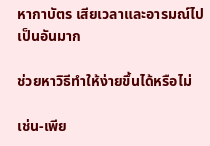หากาบัตร เสียเวลาและอารมณ์ไปเป็นอันมาก

ช่วยหาวิธีทำให้ง่ายขึ้นได้หรือไม่

เช่น-เพีย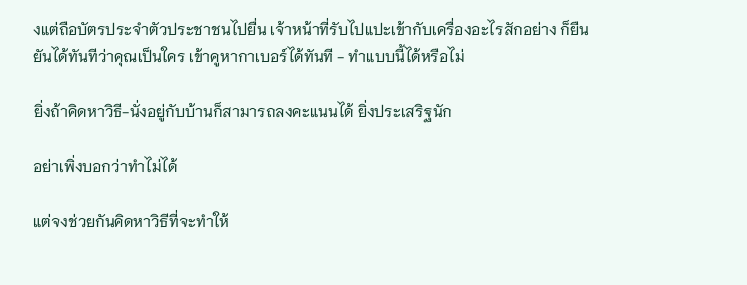งแต่ถือบัตรประจำตัวประชาชนไปยื่น เจ้าหน้าที่รับไปแปะเข้ากับเครื่องอะไรสักอย่าง ก็ยืนยันได้ทันทีว่าคุณเป็นใคร เข้าคูหากาเบอร์ได้ทันที - ทำแบบนี้ได้หรือไม่

ยิ่งถ้าคิดหาวิธี-นั่งอยู่กับบ้านก็สามารถลงคะแนนได้ ยิ่งประเสริฐนัก

อย่าเพิ่งบอกว่าทำไม่ได้

แต่จงช่วยกันคิดหาวิธีที่จะทำให้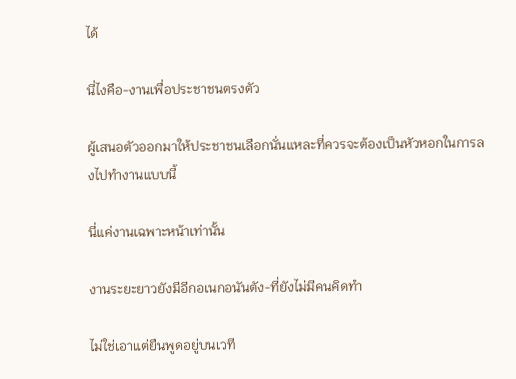ได้

นี่ไงคือ-งานเพื่อประชาชนตรงตัว

ผู้เสนอตัวออกมาให้ประชาชนเลือกนั่นแหละที่ควรจะต้องเป็นหัวหอกในการลงไปทำงานแบบนี้

นี่แค่งานเฉพาะหน้าเท่านั้น

งานระยะยาวยังมีอีกอเนกอนันตัง-ที่ยังไม่มีคนคิดทำ

ไม่ใช่เอาแต่ยืนพูดอยู่บนเวที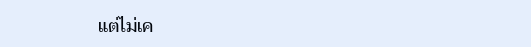แต่ไม่เค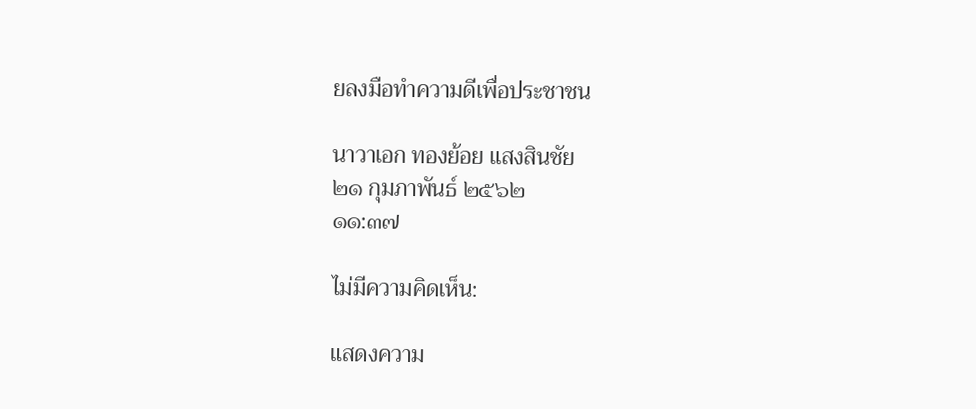ยลงมือทำความดีเพื่อประชาชน

นาวาเอก ทองย้อย แสงสินชัย
๒๑ กุมภาพันธ์ ๒๕๖๒
๑๑:๓๗

ไม่มีความคิดเห็น:

แสดงความ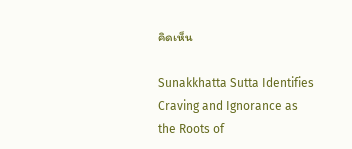คิดเห็น

Sunakkhatta Sutta Identifies Craving and Ignorance as the Roots of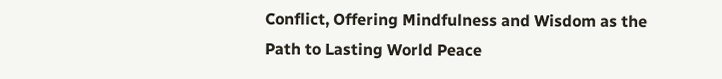Conflict, Offering Mindfulness and Wisdom as the Path to Lasting World Peace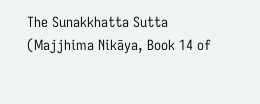The Sunakkhatta Sutta (Majjhima Nikāya, Book 14 of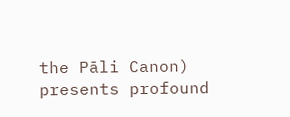the Pāli Canon) presents profound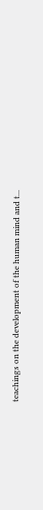teachings on the development of the human mind and t...